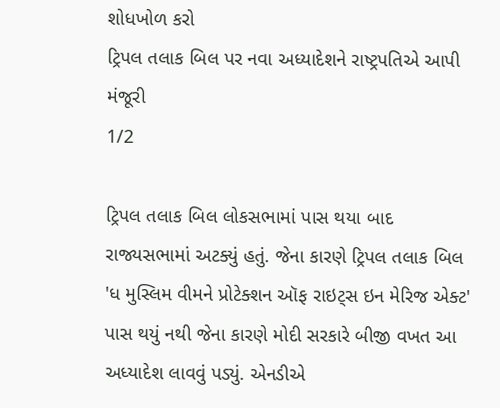શોધખોળ કરો
ટ્રિપલ તલાક બિલ પર નવા અધ્યાદેશને રાષ્ટ્રપતિએ આપી મંજૂરી
1/2

ટ્રિપલ તલાક બિલ લોકસભામાં પાસ થયા બાદ રાજ્યસભામાં અટક્યું હતું. જેના કારણે ટ્રિપલ તલાક બિલ 'ધ મુસ્લિમ વીમને પ્રોટેક્શન ઑફ રાઇટ્સ ઇન મેરિજ એક્ટ' પાસ થયું નથી જેના કારણે મોદી સરકારે બીજી વખત આ અધ્યાદેશ લાવવું પડ્યું. એનડીએ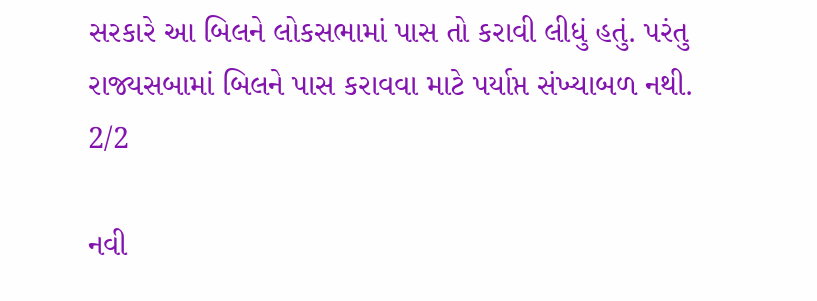સરકારે આ બિલને લોકસભામાં પાસ તો કરાવી લીધું હતું. પરંતુ રાજ્યસબામાં બિલને પાસ કરાવવા માટે પર્યાપ્ત સંખ્યાબળ નથી.
2/2

નવી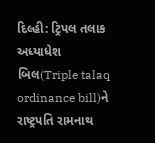દિલ્હી: ટ્રિપલ તલાક અધ્યાધેશ બિલ(Triple talaq ordinance bill)ને રાષ્ટ્રપતિ રામનાથ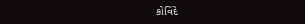કોવિંદે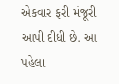એકવાર ફરી મંજૂરી આપી દીધી છે. આ પહેલા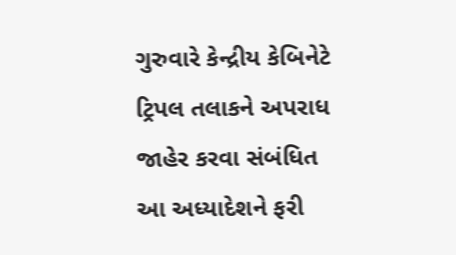ગુરુવારે કેન્દ્રીય કેબિનેટે ટ્રિપલ તલાકને અપરાધ જાહેર કરવા સંબંધિત આ અધ્યાદેશને ફરી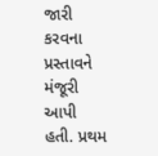જારી કરવના પ્રસ્તાવને મંજૂરી આપી હતી. પ્રથમ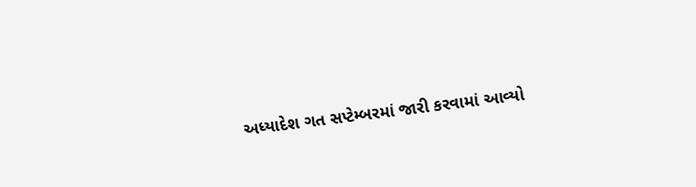અધ્યાદેશ ગત સપ્ટેમ્બરમાં જારી કરવામાં આવ્યો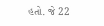હતો. જે 22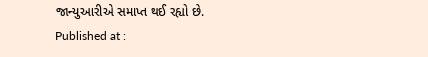જાન્યુઆરીએ સમાપ્ત થઈ રહ્યો છે.
Published at :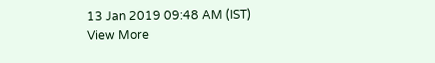13 Jan 2019 09:48 AM (IST)
View More